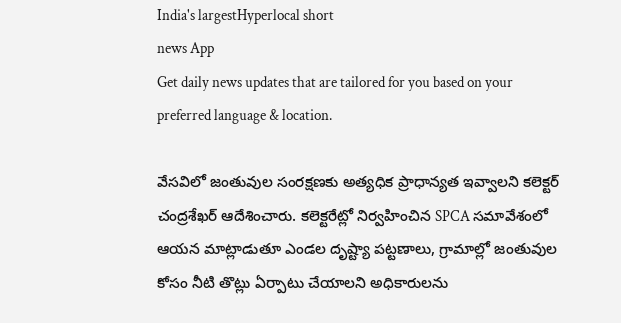India's largestHyperlocal short
news App
Get daily news updates that are tailored for you based on your preferred language & location.

వేసవిలో జంతువుల సంరక్షణకు అత్యధిక ప్రాధాన్యత ఇవ్వాలని కలెక్టర్ చంద్రశేఖర్ ఆదేశించారు. కలెక్టరేట్లో నిర్వహించిన SPCA సమావేశంలో ఆయన మాట్లాడుతూ ఎండల దృష్ట్యా పట్టణాలు, గ్రామాల్లో జంతువుల కోసం నీటి తొట్లు ఏర్పాటు చేయాలని అధికారులను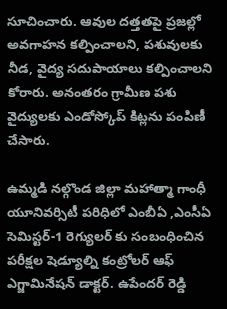సూచించారు. ఆవుల దత్తతపై ప్రజల్లో అవగాహన కల్పించాలని, పశువులకు నీడ, వైద్య సదుపాయాలు కల్పించాలని కోరారు. అనంతరం గ్రామీణ పశు వైద్యులకు ఎండోస్కోప్ కిట్లను పంపిణీ చేసారు.

ఉమ్మడి నల్గొండ జిల్లా మహాత్మా గాంధీ యూనివర్సిటీ పరిధిలో ఎంబీఏ ,ఎంసీఏ సెమిస్టర్-1 రెగ్యులర్ కు సంబంధించిన పరీక్షల షెడ్యూల్ని కంట్రోలర్ ఆఫ్ ఎగ్జామినేషన్ డాక్టర్. ఉపేందర్ రెడ్డి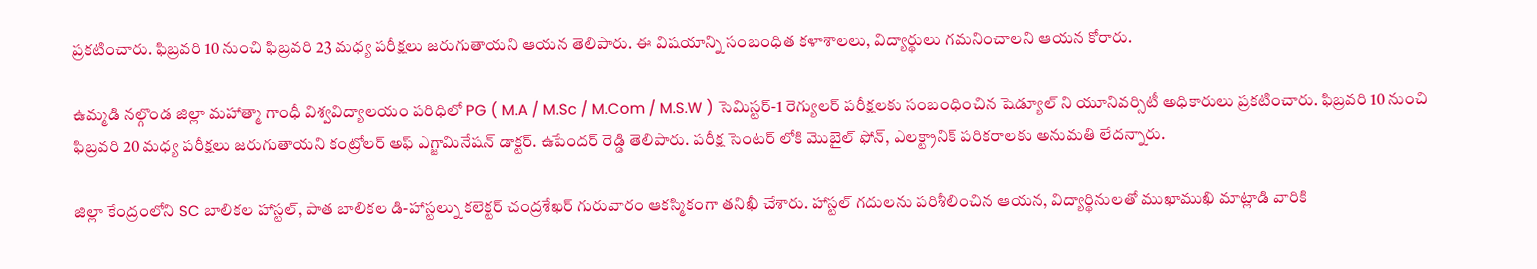ప్రకటించారు. ఫిబ్రవరి 10 నుంచి ఫిబ్రవరి 23 మధ్య పరీక్షలు జరుగుతాయని ఆయన తెలిపారు. ఈ విషయాన్ని సంబంధిత కళాశాలలు, విద్యార్థులు గమనించాలని ఆయన కోరారు.

ఉమ్మడి నల్గొండ జిల్లా మహాత్మా గాంధీ విశ్వవిద్యాలయం పరిధిలో PG ( M.A / M.Sc / M.Com / M.S.W ) సెమిస్టర్-1 రెగ్యులర్ పరీక్షలకు సంబంధించిన షెడ్యూల్ ని యూనివర్సిటీ అధికారులు ప్రకటించారు. ఫిబ్రవరి 10 నుంచి ఫిబ్రవరి 20 మధ్య పరీక్షలు జరుగుతాయని కంట్రోలర్ అఫ్ ఎగ్జామినేషన్ డాక్టర్. ఉపేందర్ రెడ్డి తెలిపారు. పరీక్ష సెంటర్ లోకి మొబైల్ ఫోన్, ఎలక్ట్రానిక్ పరికరాలకు అనుమతి లేదన్నారు.

జిల్లా కేంద్రంలోని SC బాలికల హాస్టల్, పాత బాలికల డి-హాస్టల్ను కలెక్టర్ చంద్రశేఖర్ గురువారం ఆకస్మికంగా తనిఖీ చేశారు. హాస్టల్ గదులను పరిశీలించిన ఆయన, విద్యార్థినులతో ముఖాముఖి మాట్లాడి వారికి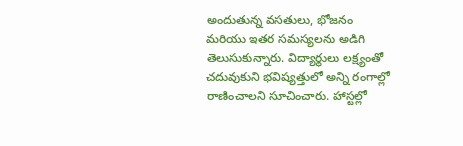అందుతున్న వసతులు, భోజనం మరియు ఇతర సమస్యలను అడిగి తెలుసుకున్నారు. విద్యార్థులు లక్ష్యంతో చదువుకుని భవిష్యత్తులో అన్ని రంగాల్లో రాణించాలని సూచించారు. హాస్టల్లో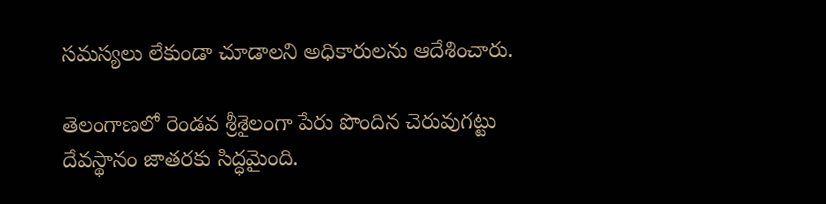సమస్యలు లేకుండా చూడాలని అధికారులను ఆదేశించారు.

తెలంగాణలో రెండవ శ్రీశైలంగా పేరు పొందిన చెరువుగట్టు దేవస్థానం జాతరకు సిద్ధమైంది.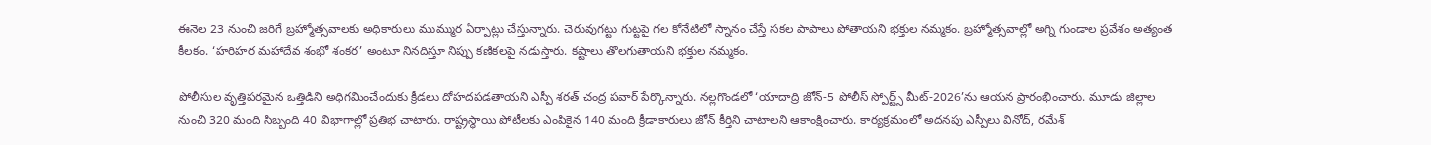ఈనెల 23 నుంచి జరిగే బ్రహ్మోత్సవాలకు అధికారులు ముమ్ముర ఏర్పాట్లు చేస్తున్నారు. చెరువుగట్టు గుట్టపై గల కోనేటిలో స్నానం చేస్తే సకల పాపాలు పోతాయని భక్తుల నమ్మకం. బ్రహ్మోత్సవాల్లో అగ్ని గుండాల ప్రవేశం అత్యంత కీలకం. ‘హరిహర మహాదేవ శంభో శంకర’ అంటూ నినదిస్తూ నిప్పు కణికలపై నడుస్తారు. కష్టాలు తొలగుతాయని భక్తుల నమ్మకం.

పోలీసుల వృత్తిపరమైన ఒత్తిడిని అధిగమించేందుకు క్రీడలు దోహదపడతాయని ఎస్పీ శరత్ చంద్ర పవార్ పేర్కొన్నారు. నల్లగొండలో ‘యాదాద్రి జోన్-5 పోలీస్ స్పోర్ట్స్ మీట్-2026’ను ఆయన ప్రారంభించారు. మూడు జిల్లాల నుంచి 320 మంది సిబ్బంది 40 విభాగాల్లో ప్రతిభ చాటారు. రాష్ట్రస్థాయి పోటీలకు ఎంపికైన 140 మంది క్రీడాకారులు జోన్ కీర్తిని చాటాలని ఆకాంక్షించారు. కార్యక్రమంలో అదనపు ఎస్పీలు వినోద్, రమేశ్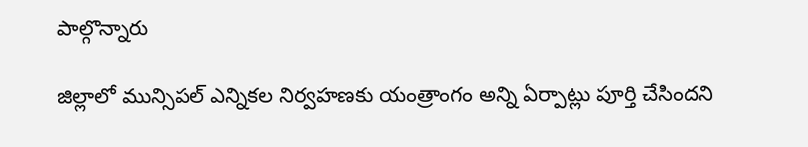పాల్గొన్నారు

జిల్లాలో మున్సిపల్ ఎన్నికల నిర్వహణకు యంత్రాంగం అన్ని ఏర్పాట్లు పూర్తి చేసిందని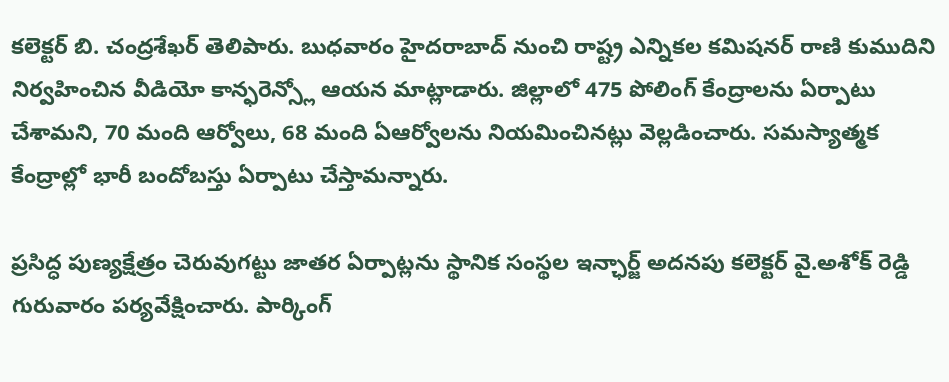కలెక్టర్ బి. చంద్రశేఖర్ తెలిపారు. బుధవారం హైదరాబాద్ నుంచి రాష్ట్ర ఎన్నికల కమిషనర్ రాణి కుముదిని నిర్వహించిన వీడియో కాన్ఫరెన్స్లో ఆయన మాట్లాడారు. జిల్లాలో 475 పోలింగ్ కేంద్రాలను ఏర్పాటు చేశామని, 70 మంది ఆర్వోలు, 68 మంది ఏఆర్వోలను నియమించినట్లు వెల్లడించారు. సమస్యాత్మక కేంద్రాల్లో భారీ బందోబస్తు ఏర్పాటు చేస్తామన్నారు.

ప్రసిద్ధ పుణ్యక్షేత్రం చెరువుగట్టు జాతర ఏర్పాట్లను స్థానిక సంస్థల ఇన్ఛార్జ్ అదనపు కలెక్టర్ వై.అశోక్ రెడ్డి గురువారం పర్యవేక్షించారు. పార్కింగ్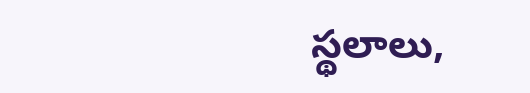స్థలాలు,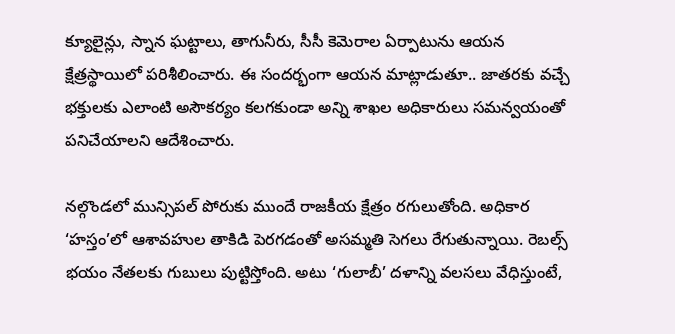క్యూలైన్లు, స్నాన ఘట్టాలు, తాగునీరు, సీసీ కెమెరాల ఏర్పాటును ఆయన క్షేత్రస్థాయిలో పరిశీలించారు. ఈ సందర్భంగా ఆయన మాట్లాడుతూ.. జాతరకు వచ్చే భక్తులకు ఎలాంటి అసౌకర్యం కలగకుండా అన్ని శాఖల అధికారులు సమన్వయంతో పనిచేయాలని ఆదేశించారు.

నల్గొండలో మున్సిపల్ పోరుకు ముందే రాజకీయ క్షేత్రం రగులుతోంది. అధికార ‘హస్తం’లో ఆశావహుల తాకిడి పెరగడంతో అసమ్మతి సెగలు రేగుతున్నాయి. రెబల్స్ భయం నేతలకు గుబులు పుట్టిస్తోంది. అటు ‘గులాబీ’ దళాన్ని వలసలు వేధిస్తుంటే,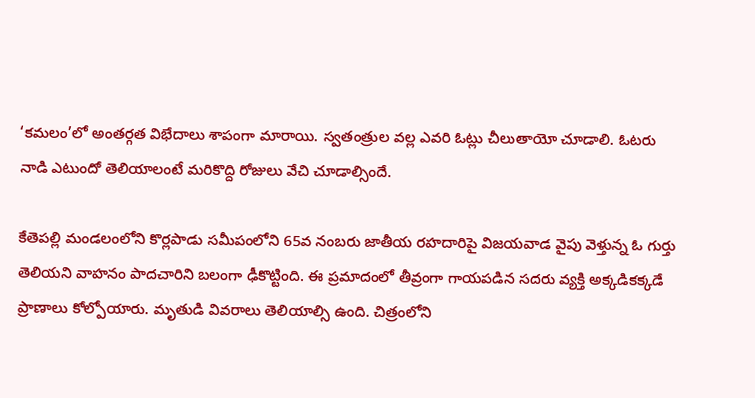‘కమలం’లో అంతర్గత విభేదాలు శాపంగా మారాయి. స్వతంత్రుల వల్ల ఎవరి ఓట్లు చీలుతాయో చూడాలి. ఓటరు నాడి ఎటుందో తెలియాలంటే మరికొద్ది రోజులు వేచి చూడాల్సిందే.

కేతెపల్లి మండలంలోని కొర్లపాడు సమీపంలోని 65వ నంబరు జాతీయ రహదారిపై విజయవాడ వైపు వెళ్తున్న ఓ గుర్తు తెలియని వాహనం పాదచారిని బలంగా ఢీకొట్టింది. ఈ ప్రమాదంలో తీవ్రంగా గాయపడిన సదరు వ్యక్తి అక్కడికక్కడే ప్రాణాలు కోల్పోయారు. మృతుడి వివరాలు తెలియాల్సి ఉంది. చిత్రంలోని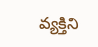వ్యక్తిని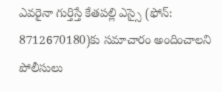ఎవరైనా గుర్తిస్తే కేతపల్లి ఎస్సై (ఫోన్: 8712670180)కు సమాచారం అందించాలని పోలీసులు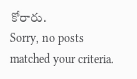కోరారు.
Sorry, no posts matched your criteria.